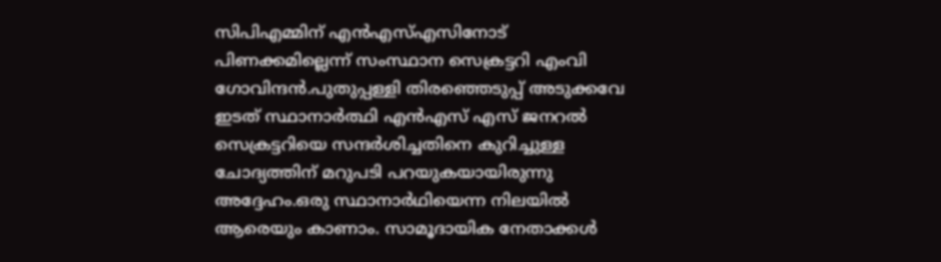സിപിഎമ്മിന് എൻഎസ്എസിനോട് പിണക്കമില്ലെന്ന് സംസ്ഥാന സെക്രട്ടറി എംവി ഗോവിന്ദന്‍.പുതുപ്പള്ളി തിരഞ്ഞെടുപ്പ് അടുക്കവേ ഇടത് സ്ഥാനാർത്ഥി എൻഎസ് എസ് ജനറൽ സെക്രട്ടറിയെ സന്ദർശിച്ചതിനെ കുറിച്ചുള്ള ചോദ്യത്തിന് മറുപടി പറയുകയായിരുന്നു അദ്ദേഹം.ഒരു സ്ഥാനാര്‍ഥിയെന്ന നിലയില്‍ ആരെയും കാണാം. സാമൂദായിക നേതാക്കള്‍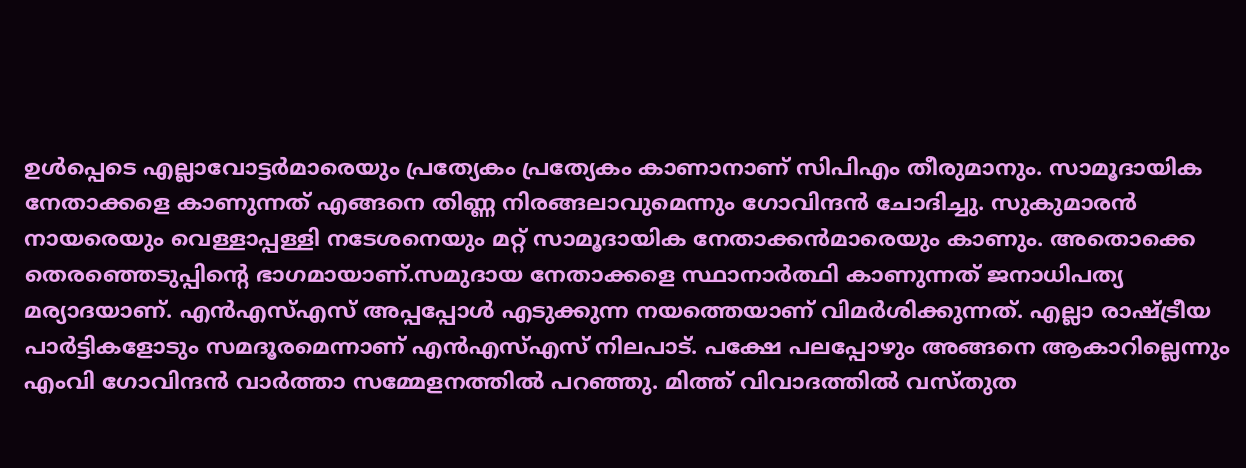ഉള്‍പ്പെടെ എല്ലാവോട്ടര്‍മാരെയും പ്രത്യേകം പ്രത്യേകം കാണാനാണ് സിപിഎം തീരുമാനും. സാമൂദായിക നേതാക്കളെ കാണുന്നത് എങ്ങനെ തിണ്ണ നിരങ്ങലാവുമെന്നും ഗോവിന്ദന്‍ ചോദിച്ചു. സുകുമാരന്‍ നായരെയും വെള്ളാപ്പള്ളി നടേശനെയും മറ്റ് സാമൂദായിക നേതാക്കന്‍മാരെയും കാണും. അതൊക്കെ തെരഞ്ഞെടുപ്പിന്റെ ഭാഗമായാണ്.സമുദായ നേതാക്കളെ സ്ഥാനാർത്ഥി കാണുന്നത് ജനാധിപത്യ മര്യാദയാണ്. എൻഎസ്എസ് അപ്പപ്പോൾ എടുക്കുന്ന നയത്തെയാണ് വിമർശിക്കുന്നത്. എല്ലാ രാഷ്ട്രീയ പാർട്ടികളോടും സമദൂരമെന്നാണ് എൻഎസ്എസ് നിലപാട്. പക്ഷേ പലപ്പോഴും അങ്ങനെ ആകാറില്ലെന്നും എംവി ഗോവിന്ദൻ വാർത്താ സമ്മേളനത്തിൽ പറഞ്ഞു. മിത്ത് വിവാദത്തിൽ വസ്തുത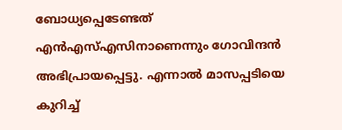ബോധ്യപ്പെടേണ്ടത് എൻഎസ്എസിനാണെന്നും ഗോവിന്ദൻ അഭിപ്രായപ്പെട്ടു. എന്നാൽ മാസപ്പടിയെ കുറിച്ച്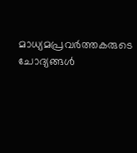മാധ്യമപ്രവര്‍ത്തകരുടെ ചോദ്യങ്ങള്‍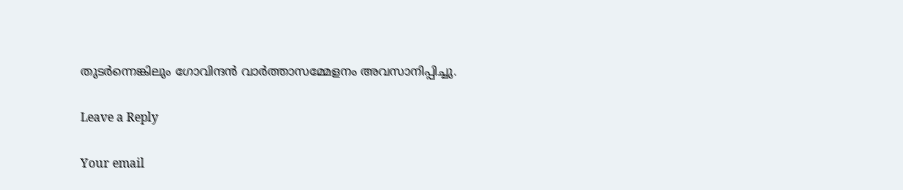തുടര്‍ന്നെങ്കിലും ഗോവിന്ദന്‍ വാര്‍ത്താസമ്മേളനം അവസാനിപ്പിച്ചു.

Leave a Reply

Your email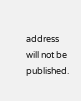address will not be published.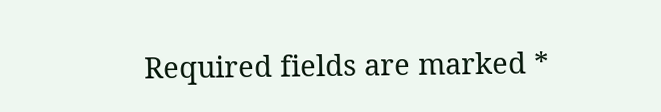Required fields are marked *